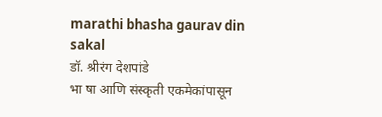marathi bhasha gaurav din
sakal
डॉ. श्रीरंग देशपांडे
भा षा आणि संस्कृती एकमेकांपासून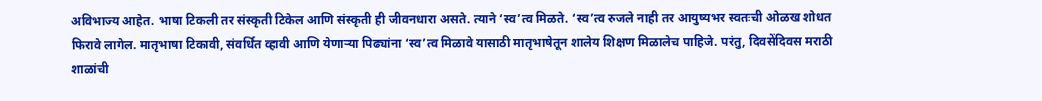अविभाज्य आहेत. भाषा टिकली तर संस्कृती टिकेल आणि संस्कृती ही जीवनधारा असते. त्याने ‘स्व’त्व मिळते. ‘स्व’त्व रुजले नाही तर आयुष्यभर स्वतःची ओळख शोधत फिरावे लागेल. मातृभाषा टिकावी, संवर्धित व्हावी आणि येणाऱ्या पिढ्यांना ‘स्व’त्व मिळावे यासाठी मातृभाषेतून शालेय शिक्षण मिळालेच पाहिजे. परंतु, दिवसेंदिवस मराठी शाळांची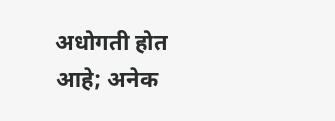अधोगती होत आहे; अनेक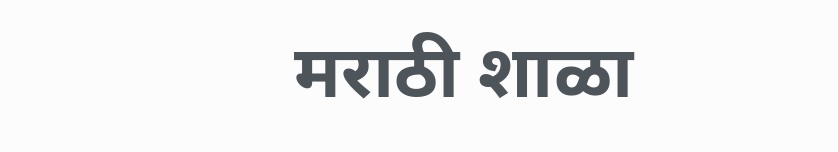मराठी शाळा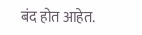बंद होत आहेत.